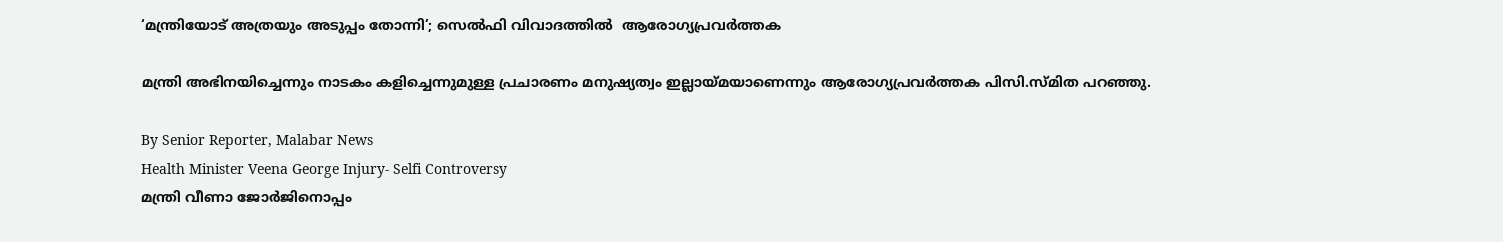‘മന്ത്രിയോട് അത്രയും അടുപ്പം തോന്നി’; സെൽഫി വിവാദത്തിൽ  ആരോഗ്യപ്രവർത്തക

മന്ത്രി അഭിനയിച്ചെന്നും നാടകം കളിച്ചെന്നുമുള്ള പ്രചാരണം മനുഷ്യത്വം ഇല്ലായ്‌മയാണെന്നും ആരോഗ്യപ്രവർത്തക പിസി.സ്‌മിത പറഞ്ഞു.

By Senior Reporter, Malabar News
Health Minister Veena George Injury- Selfi Controversy
മന്ത്രി വീണാ ജോർജിനൊപ്പം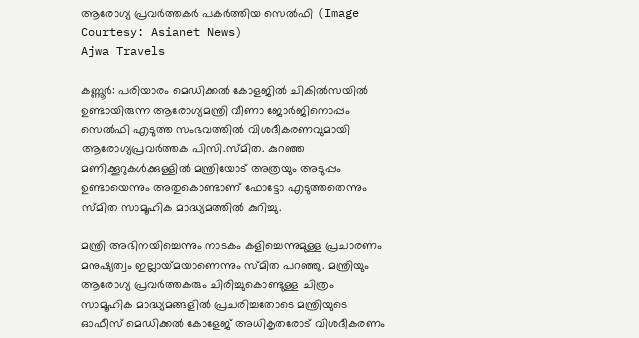ആരോഗ്യ പ്രവർത്തകർ പകർത്തിയ സെൽഫി (Image Courtesy: Asianet News)
Ajwa Travels

കണ്ണൂർ: പരിയാരം മെഡിക്കൽ കോളജിൽ ചികിൽസയിൽ ഉണ്ടായിരുന്ന ആരോഗ്യമന്ത്രി വീണാ ജോർജിനൊപ്പം സെൽഫി എടുത്ത സംഭവത്തിൽ വിശദീകരണവുമായി ആരോഗ്യപ്രവർത്തക പിസി.സ്‌മിത. കുറഞ്ഞ മണിക്കൂറുകൾക്കുള്ളിൽ മന്ത്രിയോട് അത്രയും അടുപ്പം ഉണ്ടായെന്നും അതുകൊണ്ടാണ് ഫോട്ടോ എടുത്തതെന്നും സ്‌മിത സാമൂഹിക മാദ്ധ്യമത്തിൽ കുറിച്ചു.

മന്ത്രി അഭിനയിച്ചെന്നും നാടകം കളിച്ചെന്നുമുള്ള പ്രചാരണം മനുഷ്യത്വം ഇല്ലായ്‌മയാണെന്നും സ്‌മിത പറഞ്ഞു. മന്ത്രിയും ആരോഗ്യ പ്രവർത്തകരും ചിരിച്ചുകൊണ്ടുള്ള ചിത്രം സാമൂഹിക മാദ്ധ്യമങ്ങളിൽ പ്രചരിച്ചതോടെ മന്ത്രിയുടെ ഓഫീസ് മെഡിക്കൽ കോളേജ് അധികൃതരോട് വിശദീകരണം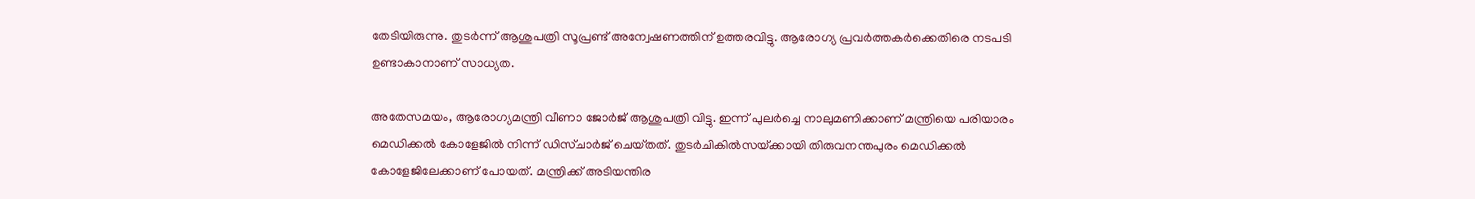തേടിയിരുന്നു. തുടർന്ന് ആശുപത്രി സൂപ്രണ്ട് അന്വേഷണത്തിന് ഉത്തരവിട്ടു. ആരോഗ്യ പ്രവർത്തകർക്കെതിരെ നടപടി ഉണ്ടാകാനാണ് സാധ്യത.

അതേസമയം, ആരോഗ്യമന്ത്രി വീണാ ജോർജ് ആശുപത്രി വിട്ടു. ഇന്ന് പുലർച്ചെ നാലുമണിക്കാണ് മന്ത്രിയെ പരിയാരം മെഡിക്കൽ കോളേജിൽ നിന്ന് ഡിസ്‌ചാർജ് ചെയ്‌തത്‌. തുടർചികിൽസയ്‌ക്കായി തിരുവനന്തപുരം മെഡിക്കൽ കോളേജിലേക്കാണ് പോയത്. മന്ത്രിക്ക് അടിയന്തിര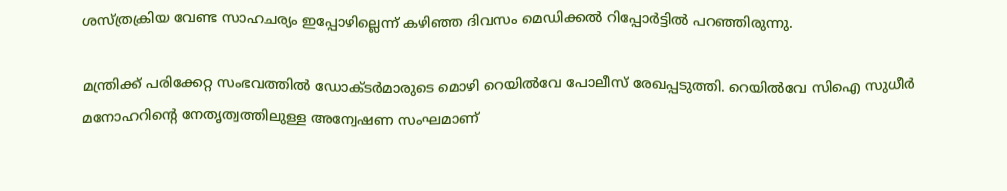ശസ്‌ത്രക്രിയ വേണ്ട സാഹചര്യം ഇപ്പോഴില്ലെന്ന് കഴിഞ്ഞ ദിവസം മെഡിക്കൽ റിപ്പോർട്ടിൽ പറഞ്ഞിരുന്നു.

മന്ത്രിക്ക് പരിക്കേറ്റ സംഭവത്തിൽ ഡോക്‌ടർമാരുടെ മൊഴി റെയിൽവേ പോലീസ് രേഖപ്പടുത്തി. റെയിൽവേ സിഐ സുധീർ മനോഹറിന്റെ നേതൃത്വത്തിലുള്ള അന്വേഷണ സംഘമാണ്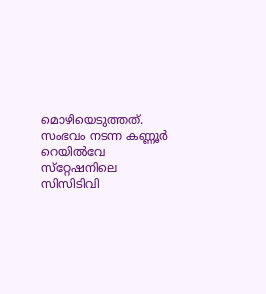മൊഴിയെടുത്തത്. സംഭവം നടന്ന കണ്ണൂർ റെയിൽവേ സ്‌റ്റേഷനിലെ സിസിടിവി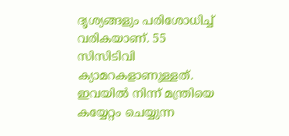ദൃശ്യങ്ങളും പരിശോധിച്ച് വരികയാണ്. 55 സിസിടിവി ക്യാമറകളാണുള്ളത്. ഇവയിൽ നിന്ന് മന്ത്രിയെ കയ്യേറ്റം ചെയ്യുന്ന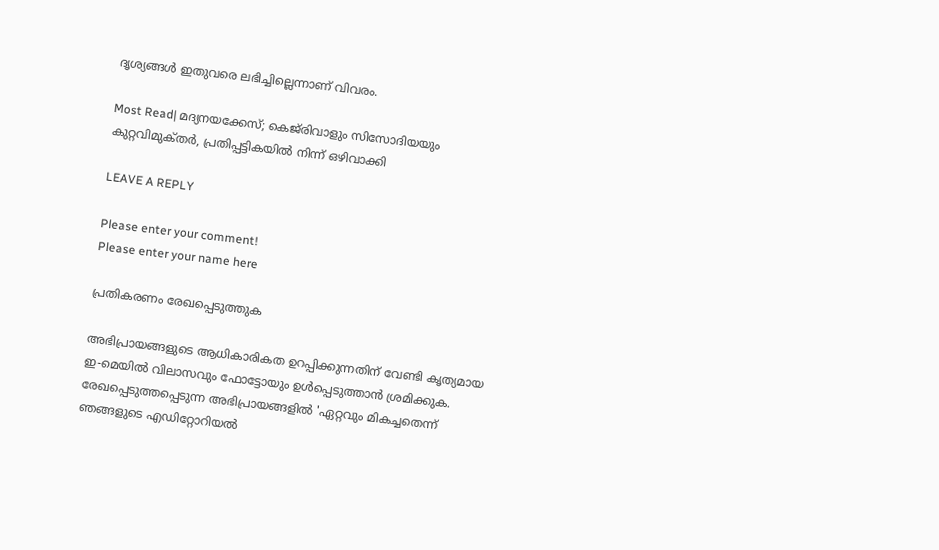ദൃശ്യങ്ങൾ ഇതുവരെ ലഭിച്ചില്ലെന്നാണ് വിവരം.

Most Read| മദ്യനയക്കേസ്; കെജ്‌രിവാളും സിസോദിയയും കുറ്റവിമുക്‌തർ, പ്രതിപ്പട്ടികയിൽ നിന്ന് ഒഴിവാക്കി

LEAVE A REPLY

Please enter your comment!
Please enter your name here

പ്രതികരണം രേഖപ്പെടുത്തുക

അഭിപ്രായങ്ങളുടെ ആധികാരികത ഉറപ്പിക്കുന്നതിന് വേണ്ടി കൃത്യമായ ഇ-മെയിൽ വിലാസവും ഫോട്ടോയും ഉൾപ്പെടുത്താൻ ശ്രമിക്കുക. രേഖപ്പെടുത്തപ്പെടുന്ന അഭിപ്രായങ്ങളിൽ 'ഏറ്റവും മികച്ചതെന്ന് ഞങ്ങളുടെ എഡിറ്റോറിയൽ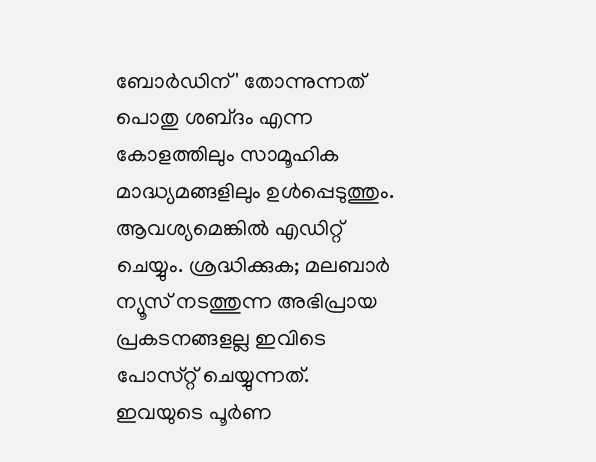ബോർഡിന്' തോന്നുന്നത് പൊതു ശബ്‌ദം എന്ന കോളത്തിലും സാമൂഹിക മാദ്ധ്യമങ്ങളിലും ഉൾപ്പെടുത്തും. ആവശ്യമെങ്കിൽ എഡിറ്റ് ചെയ്യും. ശ്രദ്ധിക്കുക; മലബാർ ന്യൂസ് നടത്തുന്ന അഭിപ്രായ പ്രകടനങ്ങളല്ല ഇവിടെ പോസ്‌റ്റ് ചെയ്യുന്നത്. ഇവയുടെ പൂർണ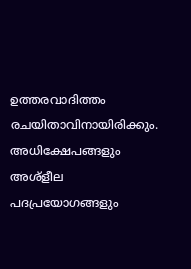ഉത്തരവാദിത്തം രചയിതാവിനായിരിക്കും. അധിക്ഷേപങ്ങളും അശ്‌ളീല പദപ്രയോഗങ്ങളും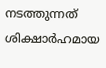നടത്തുന്നത് ശിക്ഷാർഹമായ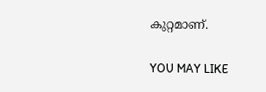കുറ്റമാണ്.

YOU MAY LIKE